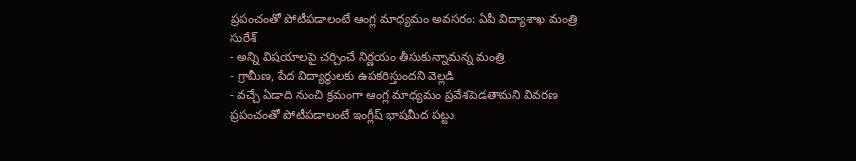ప్రపంచంతో పోటీపడాలంటే ఆంగ్ల మాధ్యమం అవసరం: ఏపీ విద్యాశాఖ మంత్రి సురేశ్
- అన్ని విషయాలపై చర్చించే నిర్ణయం తీసుకున్నామన్న మంత్రి
- గ్రామీణ, పేద విద్యార్థులకు ఉపకరిస్తుందని వెల్లడి
- వచ్చే ఏడాది నుంచి క్రమంగా ఆంగ్ల మాధ్యమం ప్రవేశపెడతామని వివరణ
ప్రపంచంతో పోటీపడాలంటే ఇంగ్లీష్ భాషమీద పట్టు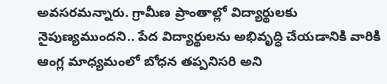అవసరమన్నారు. గ్రామీణ ప్రాంతాల్లో విద్యార్థులకు నైపుణ్యముందని.. పేద విద్యార్థులను అభివృద్ధి చేయడానికి వారికి ఆంగ్ల మాధ్యమంలో బోధన తప్పనిసరి అని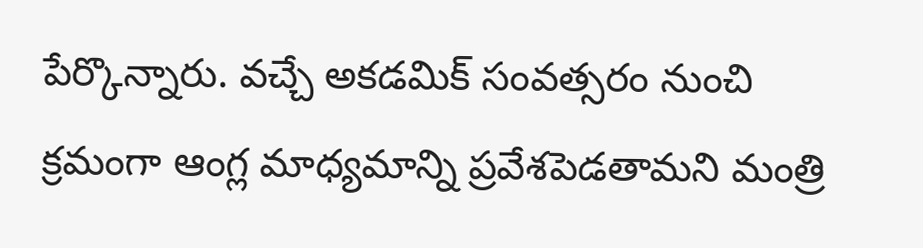పేర్కొన్నారు. వచ్చే అకడమిక్ సంవత్సరం నుంచి క్రమంగా ఆంగ్ల మాధ్యమాన్ని ప్రవేశపెడతామని మంత్రి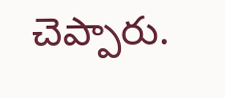చెప్పారు.